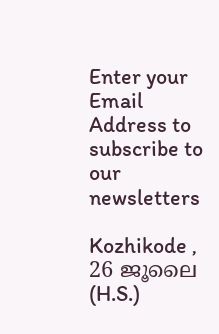Enter your Email Address to subscribe to our newsletters

Kozhikode , 26 ജൂലൈ (H.S.)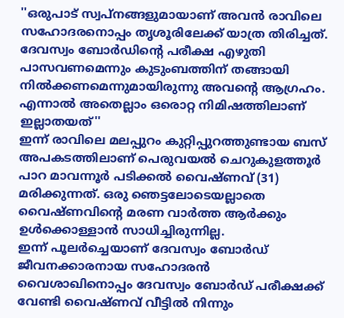''ഒരുപാട് സ്വപ്നങ്ങളുമായാണ് അവൻ രാവിലെ സഹോദരനൊപ്പം തൃശൂരിലേക്ക് യാത്ര തിരിച്ചത്. ദേവസ്വം ബോർഡിൻ്റെ പരീക്ഷ എഴുതി പാസവണമെന്നും കുടുംബത്തിന് തങ്ങായി നിൽക്കണമെന്നുമായിരുന്നു അവൻ്റെ ആഗ്രഹം. എന്നാൽ അതെല്ലാം ഒരൊറ്റ നിമിഷത്തിലാണ് ഇല്ലാതയത്''
ഇന്ന് രാവിലെ മലപ്പുറം കുറ്റിപ്പുറത്തുണ്ടായ ബസ് അപകടത്തിലാണ് പെരുവയൽ ചെറുകുളത്തൂർ പാറ മാവന്നൂർ പടിക്കൽ വൈഷ്ണവ് (31) മരിക്കുന്നത്. ഒരു ഞെട്ടലോടെയല്ലാതെ വൈഷ്ണവിൻ്റെ മരണ വാർത്ത ആർക്കും ഉൾക്കൊള്ളാൻ സാധിച്ചിരുന്നില്ല.
ഇന്ന് പൂലർച്ചെയാണ് ദേവസ്വം ബോർഡ് ജീവനക്കാരനായ സഹോദരൻ വൈശാഖിനൊപ്പം ദേവസ്വം ബോർഡ് പരീക്ഷക്ക് വേണ്ടി വൈഷ്ണവ് വീട്ടിൽ നിന്നും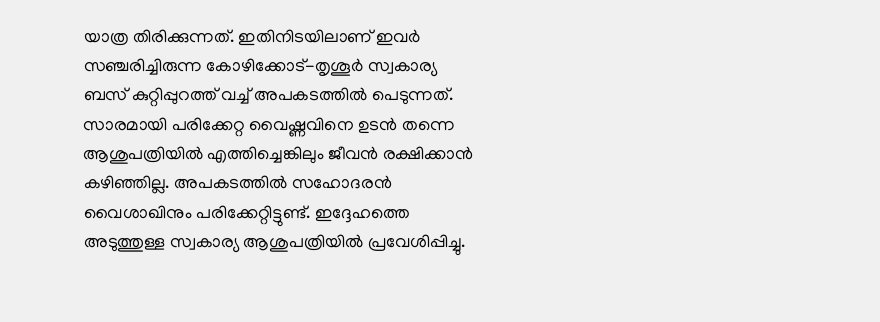യാത്ര തിരിക്കുന്നത്. ഇതിനിടയിലാണ് ഇവർ സഞ്ചരിച്ചിരുന്ന കോഴിക്കോട്-തൃശൂർ സ്വകാര്യ ബസ് കുറ്റിപ്പുറത്ത് വച്ച് അപകടത്തിൽ പെടുന്നത്.
സാരമായി പരിക്കേറ്റ വൈഷ്ണവിനെ ഉടൻ തന്നെ ആശുപത്രിയിൽ എത്തിച്ചെങ്കിലും ജീവൻ രക്ഷിക്കാൻ കഴിഞ്ഞില്ല. അപകടത്തിൽ സഹോദരൻ വൈശാഖിനും പരിക്കേറ്റിട്ടുണ്ട്. ഇദ്ദേഹത്തെ അടുത്തുള്ള സ്വകാര്യ ആശുപത്രിയിൽ പ്രവേശിപ്പിച്ചു.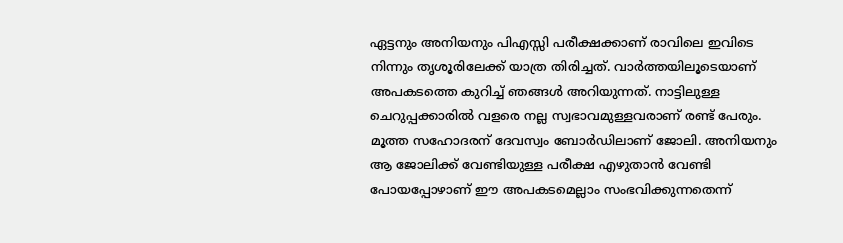ഏട്ടനും അനിയനും പിഎസ്സി പരീക്ഷക്കാണ് രാവിലെ ഇവിടെ നിന്നും തൃശൂരിലേക്ക് യാത്ര തിരിച്ചത്. വാർത്തയിലൂടെയാണ് അപകടത്തെ കുറിച്ച് ഞങ്ങൾ അറിയുന്നത്. നാട്ടിലുള്ള ചെറുപ്പക്കാരിൽ വളരെ നല്ല സ്വഭാവമുള്ളവരാണ് രണ്ട് പേരും. മൂത്ത സഹോദരന് ദേവസ്വം ബോർഡിലാണ് ജോലി. അനിയനും ആ ജോലിക്ക് വേണ്ടിയുള്ള പരീക്ഷ എഴുതാൻ വേണ്ടി പോയപ്പോഴാണ് ഈ അപകടമെല്ലാം സംഭവിക്കുന്നതെന്ന്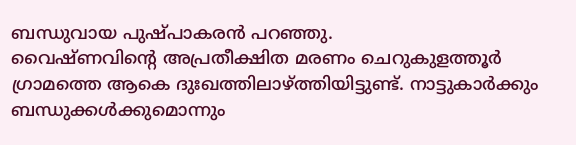ബന്ധുവായ പുഷ്പാകരൻ പറഞ്ഞു.
വൈഷ്ണവിൻ്റെ അപ്രതീക്ഷിത മരണം ചെറുകുളത്തൂർ ഗ്രാമത്തെ ആകെ ദുഃഖത്തിലാഴ്ത്തിയിട്ടുണ്ട്. നാട്ടുകാർക്കും ബന്ധുക്കൾക്കുമൊന്നും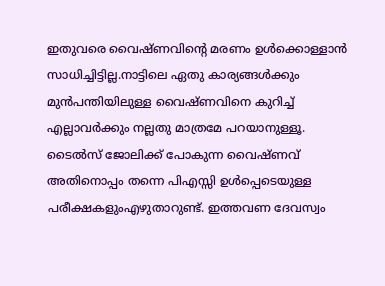ഇതുവരെ വൈഷ്ണവിൻ്റെ മരണം ഉൾക്കൊള്ളാൻ സാധിച്ചിട്ടില്ല.നാട്ടിലെ ഏതു കാര്യങ്ങൾക്കും മുൻപന്തിയിലുള്ള വൈഷ്ണവിനെ കുറിച്ച് എല്ലാവർക്കും നല്ലതു മാത്രമേ പറയാനുള്ളൂ.
ടൈൽസ് ജോലിക്ക് പോകുന്ന വൈഷ്ണവ് അതിനൊപ്പം തന്നെ പിഎസ്സി ഉൾപ്പെടെയുള്ള പരീക്ഷകളുംഎഴുതാറുണ്ട്. ഇത്തവണ ദേവസ്വം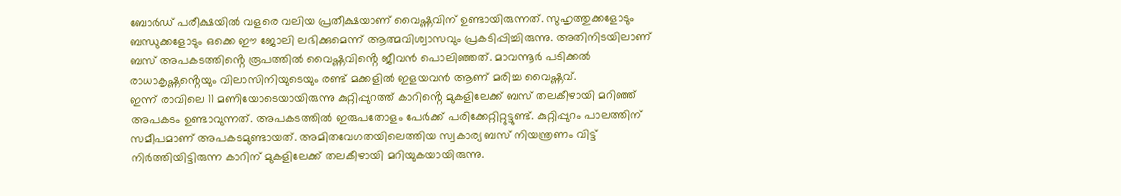ബോർഡ് പരീക്ഷയിൽ വളരെ വലിയ പ്രതീക്ഷയാണ് വൈഷ്ണവിന് ഉണ്ടായിരുന്നത്. സുഹൃത്തുക്കളോടും ബന്ധുക്കളോടും ഒക്കെ ഈ ജോലി ലഭിക്കുമെന്ന് ആത്മവിശ്വാസവും പ്രകടിപ്പിച്ചിരുന്നു. അതിനിടയിലാണ് ബസ് അപകടത്തിൻ്റെ രൂപത്തിൽ വൈഷ്ണവിൻ്റെ ജീവൻ പൊലിഞ്ഞത്. മാവന്നൂർ പടിക്കൽ രാധാകൃഷ്ണൻ്റെയും വിലാസിനിയുടെയും രണ്ട് മക്കളിൽ ഇളയവൻ ആണ് മരിച്ച വൈഷ്ണവ്.
ഇന്ന് രാവിലെ 11 മണിയോടെയായിരുന്നു കുറ്റിപ്പുറത്ത് കാറിൻ്റെ മുകളിലേക്ക് ബസ് തലകീഴായി മറിഞ്ഞ് അപകടം ഉണ്ടാവുന്നത്. അപകടത്തിൽ ഇരുപതോളം പേർക്ക് പരിക്കേറ്റിറ്റുട്ടുണ്ട്. കുറ്റിപ്പുറം പാലത്തിന് സമീപമാണ് അപകടമുണ്ടായത്. അമിതവേഗതയിലെത്തിയ സ്വകാര്യ ബസ് നിയന്ത്രണം വിട്ട് നിർത്തിയിട്ടിരുന്ന കാറിന് മുകളിലേക്ക് തലകീഴായി മറിയുകയായിരുന്നു.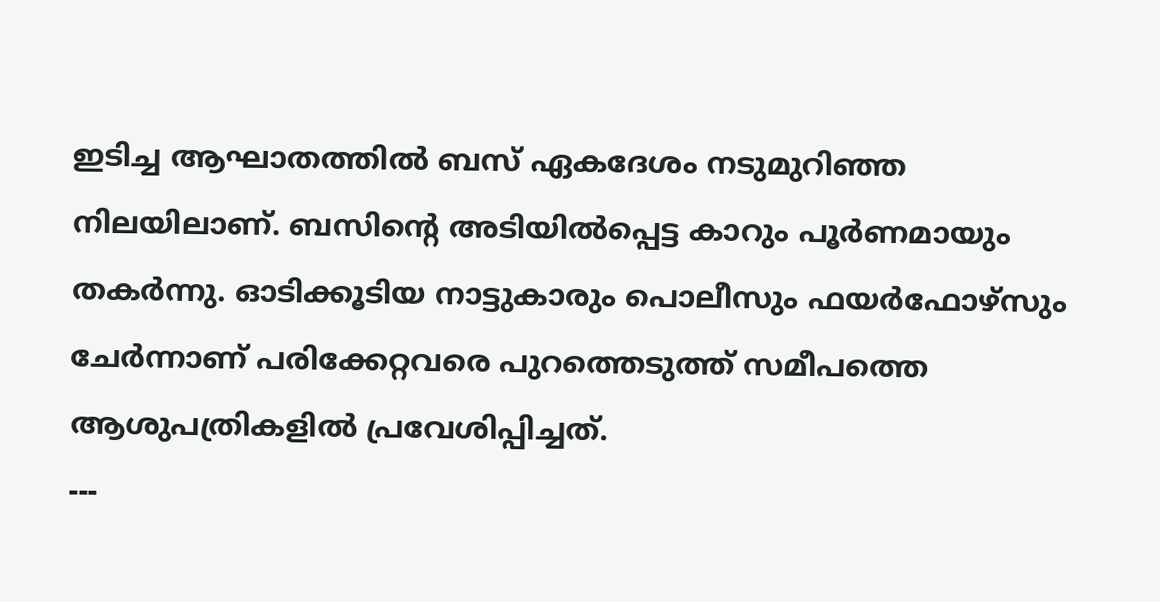ഇടിച്ച ആഘാതത്തിൽ ബസ് ഏകദേശം നടുമുറിഞ്ഞ നിലയിലാണ്. ബസിൻ്റെ അടിയിൽപ്പെട്ട കാറും പൂർണമായും തകർന്നു. ഓടിക്കൂടിയ നാട്ടുകാരും പൊലീസും ഫയർഫോഴ്സും ചേർന്നാണ് പരിക്കേറ്റവരെ പുറത്തെടുത്ത് സമീപത്തെ ആശുപത്രികളിൽ പ്രവേശിപ്പിച്ചത്.
---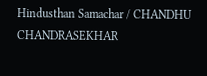Hindusthan Samachar / CHANDHU CHANDRASEKHAR